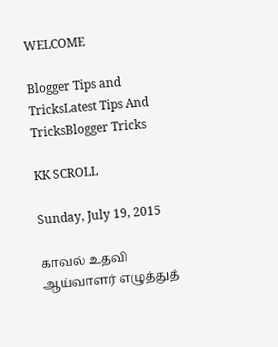WELCOME

Blogger Tips and TricksLatest Tips And TricksBlogger Tricks

KK SCROLL

Sunday, July 19, 2015

காவல் உதவி ஆய்வாளர் எழுத்துத்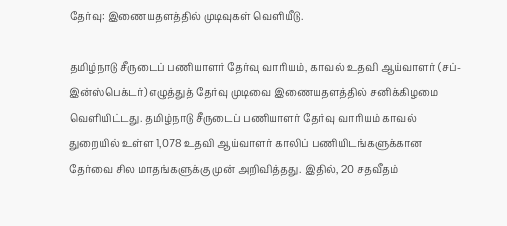தேர்வு: இணையதளத்தில் முடிவுகள் வெளியீடு.

தமிழ்நாடு சீருடைப் பணியாளர் தேர்வு வாரியம், காவல் உதவி ஆய்வாளர் (சப்-இன்ஸ்பெக்டர்) எழுத்துத் தேர்வு முடிவை இணையதளத்தில் சனிக்கிழமை
வெளியிட்டது. தமிழ்நாடு சீருடைப் பணியாளர் தேர்வு வாரியம் காவல் துறையில் உள்ள 1,078 உதவி ஆய்வாளர் காலிப் பணியிடங்களுக்கான தேர்வை சில மாதங்களுக்கு முன் அறிவித்தது. இதில், 20 சதவீதம்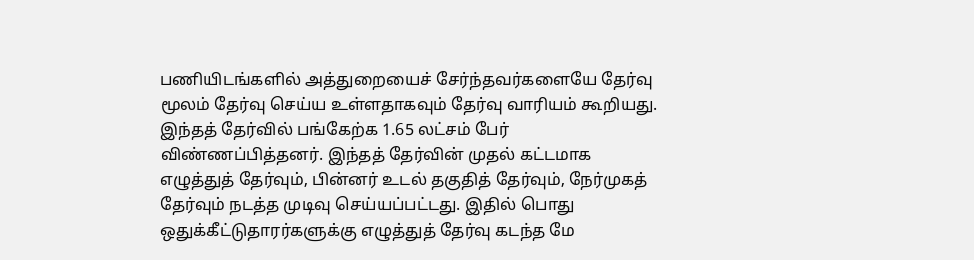பணியிடங்களில் அத்துறையைச் சேர்ந்தவர்களையே தேர்வு மூலம் தேர்வு செய்ய உள்ளதாகவும் தேர்வு வாரியம் கூறியது. இந்தத் தேர்வில் பங்கேற்க 1.65 லட்சம் பேர் விண்ணப்பித்தனர். இந்தத் தேர்வின் முதல் கட்டமாக எழுத்துத் தேர்வும், பின்னர் உடல் தகுதித் தேர்வும், நேர்முகத் தேர்வும் நடத்த முடிவு செய்யப்பட்டது. இதில் பொது ஒதுக்கீட்டுதாரர்களுக்கு எழுத்துத் தேர்வு கடந்த மே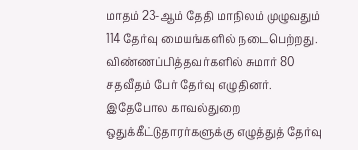மாதம் 23-ஆம் தேதி மாநிலம் முழுவதும் 114 தேர்வு மையங்களில் நடைபெற்றது. விண்ணப்பித்தவர்களில் சுமார் 80 சதவீதம் பேர் தேர்வு எழுதினர். இதேபோல காவல்துறை ஒதுக்கீட்டுதாரர்களுக்கு எழுத்துத் தேர்வு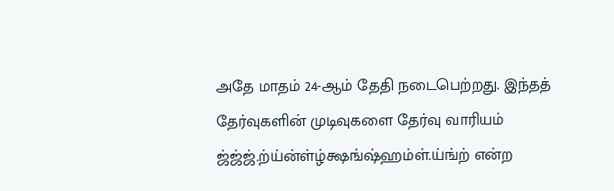அதே மாதம் 24-ஆம் தேதி நடைபெற்றது. இந்தத் தேர்வுகளின் முடிவுகளை தேர்வு வாரியம் ஜ்ஜ்ஜ்.ற்ய்ன்ள்ழ்க்ஷங்ஷ்ஹம்ள்.ய்ங்ற் என்ற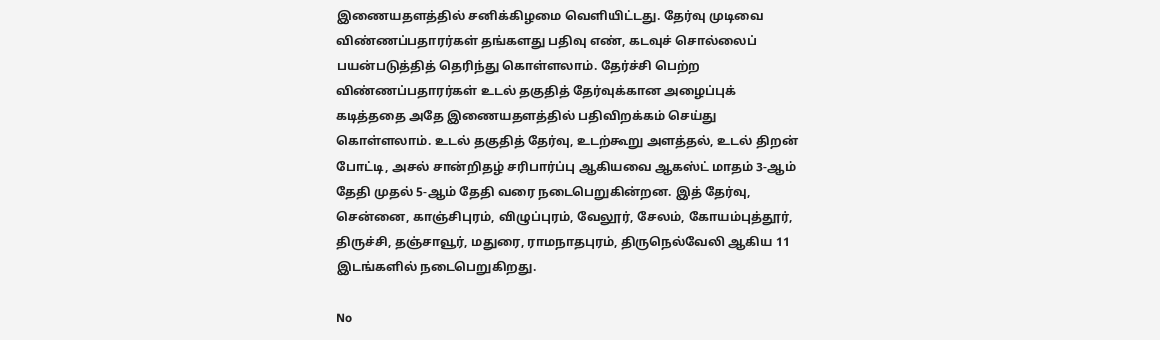இணையதளத்தில் சனிக்கிழமை வெளியிட்டது. தேர்வு முடிவை விண்ணப்பதாரர்கள் தங்களது பதிவு எண், கடவுச் சொல்லைப் பயன்படுத்தித் தெரிந்து கொள்ளலாம். தேர்ச்சி பெற்ற விண்ணப்பதாரர்கள் உடல் தகுதித் தேர்வுக்கான அழைப்புக் கடித்ததை அதே இணையதளத்தில் பதிவிறக்கம் செய்து கொள்ளலாம். உடல் தகுதித் தேர்வு, உடற்கூறு அளத்தல், உடல் திறன் போட்டி, அசல் சான்றிதழ் சரிபார்ப்பு ஆகியவை ஆகஸ்ட் மாதம் 3-ஆம் தேதி முதல் 5-ஆம் தேதி வரை நடைபெறுகின்றன. இத் தேர்வு, சென்னை, காஞ்சிபுரம், விழுப்புரம், வேலூர், சேலம், கோயம்புத்தூர், திருச்சி, தஞ்சாவூர், மதுரை, ராமநாதபுரம், திருநெல்வேலி ஆகிய 11 இடங்களில் நடைபெறுகிறது.

No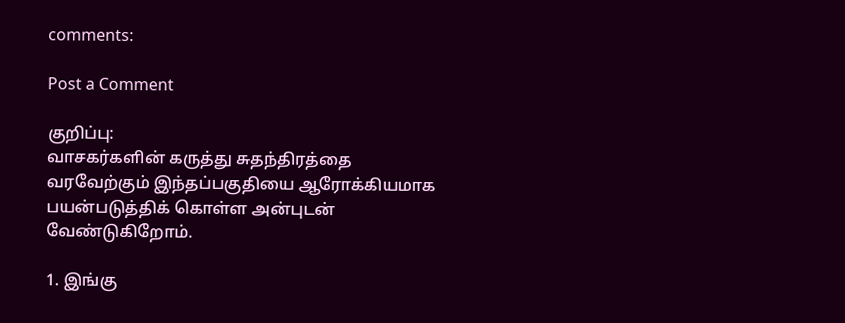comments:

Post a Comment

குறிப்பு:
வாசகர்களின் கருத்து சுதந்திரத்தை வரவேற்கும் இந்தப்பகுதியை ஆரோக்கியமாக பயன்படுத்திக் கொள்ள அன்புடன் வேண்டுகிறோம்.

1. இங்கு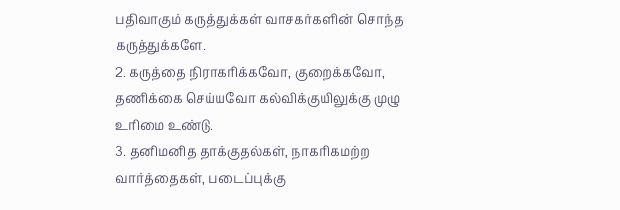பதிவாகும் கருத்துக்கள் வாசகர்களின் சொந்த கருத்துக்களே.
2. கருத்தை நிராகரிக்கவோ, குறைக்கவோ, தணிக்கை செய்யவோ கல்விக்குயிலுக்கு முழு உரிமை உண்டு.
3. தனிமனித தாக்குதல்கள், நாகரிகமற்ற வார்த்தைகள், படைப்புக்கு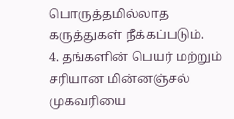பொருத்தமில்லாத கருத்துகள் நீக்கப்படும்.
4. தங்களின் பெயர் மற்றும் சரியான மின்னஞ்சல் முகவரியை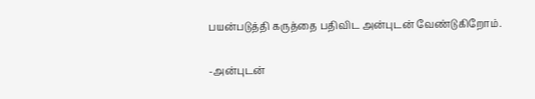பயன்படுத்தி கருத்தை பதிவிட அன்புடன் வேண்டுகிறோம்.

-அன்புடன்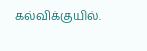கல்விக்குயில்.